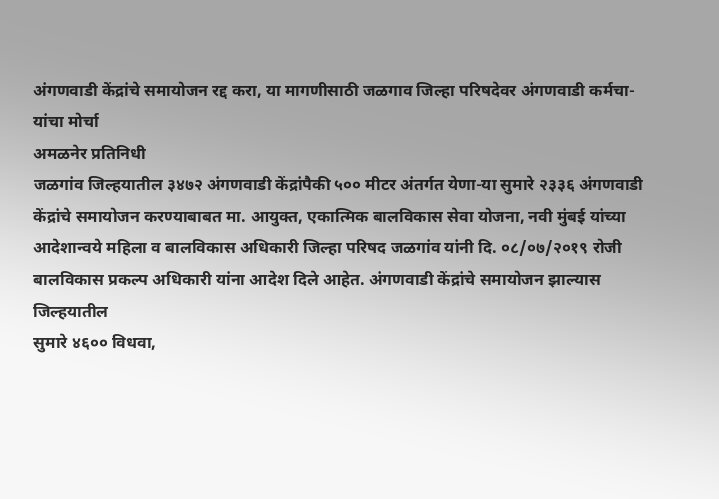अंगणवाडी केंद्रांचे समायोजन रद्द करा, या मागणीसाठी जळगाव जिल्हा परिषदेवर अंगणवाडी कर्मचा-यांचा मोर्चा
अमळनेर प्रतिनिधी
जळगांव जिल्हयातील ३४७२ अंगणवाडी केंद्रांपैकी ५०० मीटर अंतर्गत येणा-या सुमारे २३३६ अंगणवाडी केंद्रांचे समायोजन करण्याबाबत मा. आयुक्त, एकात्मिक बालविकास सेवा योजना, नवी मुंबई यांच्या आदेशान्वये महिला व बालविकास अधिकारी जिल्हा परिषद जळगांव यांनी दि. ०८/०७/२०१९ रोजी
बालविकास प्रकल्प अधिकारी यांना आदेश दिले आहेत. अंगणवाडी केंद्रांचे समायोजन झाल्यास जिल्हयातील
सुमारे ४६०० विधवा,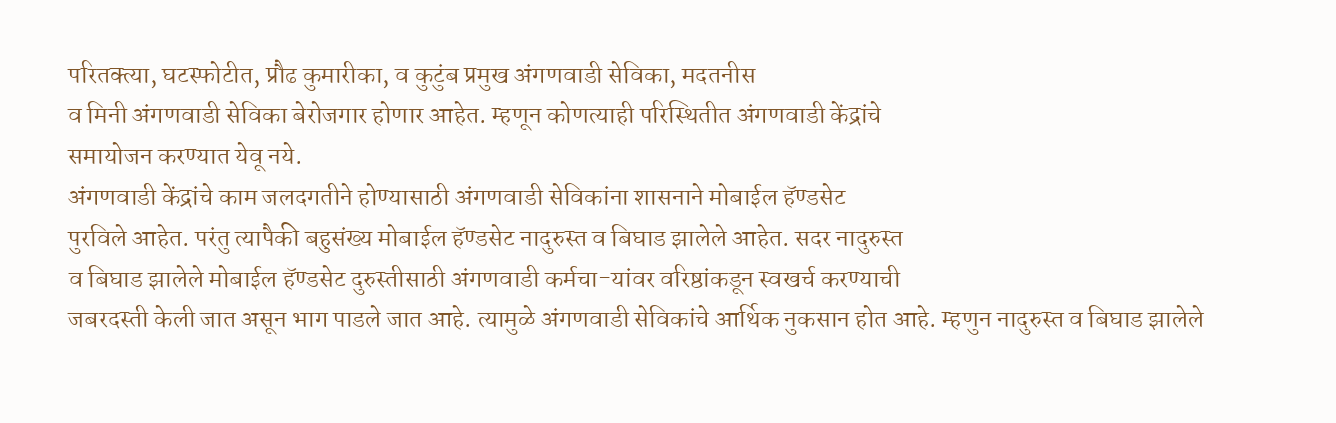परितक्त्या, घटस्फोटीत, प्रौढ कुमारीका, व कुटुंब प्रमुख अंगणवाडी सेविका, मदतनीस
व मिनी अंगणवाडी सेविका बेरोजगार होणार आहेत. म्हणून कोणत्याही परिस्थितीत अंगणवाडी केंद्रांचे
समायोजन करण्यात येवू नये.
अंगणवाडी केंद्रांचे काम जलदगतीने होण्यासाठी अंगणवाडी सेविकांना शासनाने मोबाईल हॅण्डसेट
पुरविले आहेत. परंतु त्यापैकी बहुसंख्य मोबाईल हॅण्डसेट नादुरुस्त व बिघाड झालेले आहेत. सदर नादुरुस्त
व बिघाड झालेले मोबाईल हॅण्डसेट दुरुस्तीसाठी अंगणवाडी कर्मचा-यांवर वरिष्ठांकडून स्वखर्च करण्याची
जबरदस्ती केली जात असून भाग पाडले जात आहे. त्यामुळे अंगणवाडी सेविकांचे आर्थिक नुकसान होत आहे. म्हणुन नादुरुस्त व बिघाड झालेले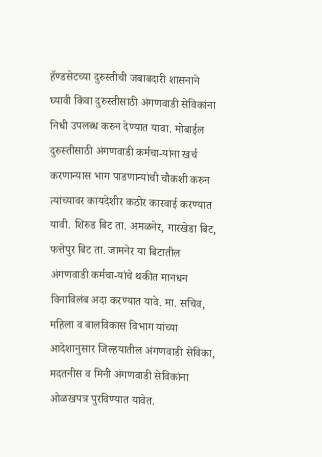हॅण्डसेटच्या दुरुस्तीची जबाबदारी शासनाने घ्यावी किंवा दुरुस्तीसाठी अंगणवाडी सेविकांना निधी उपलब्ध करुन देण्यात यावा. मोबाईल दुरुस्तीसाठी अंगणवाडी कर्मचा-यांना खर्च करणान्यास भाग पाडणान्यांची चौकशी करुन त्यांच्यावर कायदेशीर कठोर कारवाई करण्यात यावी. शिरुड बिट ता. अमळनेर, गारखेडा बिट, फत्तेपुर बिट ता. जामनेर या बिटातील अंगणवाडी कर्मचा-यांचे थकीत मानधन विनाविलंब अदा करण्यात यावे. मा. सचिव, महिला व बालविकास विभाग यांच्या आदेशानुसार जिल्हयातील अंगणवाडी सेविका,
मदतनीस व मिनी अंगणवाडी सेविकांना ओळखपत्र पुरविण्यात यावेत.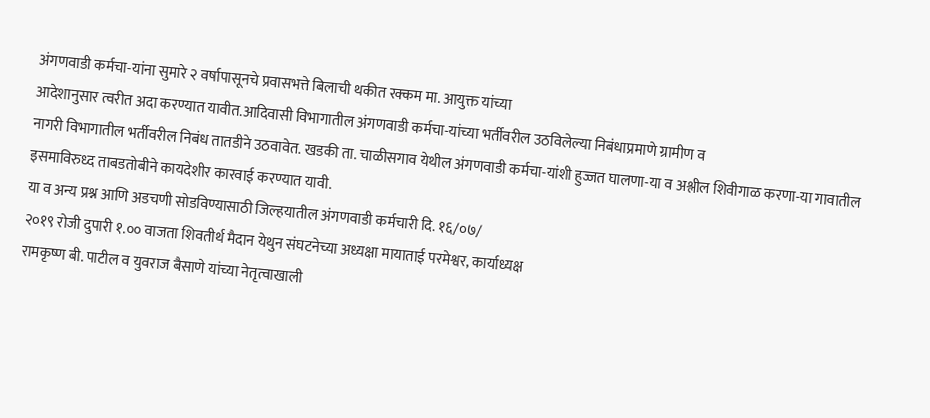अंगणवाडी कर्मचा-यांना सुमारे २ वर्षापासूनचे प्रवासभत्ते बिलाची थकीत रक्कम मा. आयुक्त यांच्या
आदेशानुसार त्वरीत अदा करण्यात यावीत.आदिवासी विभागातील अंगणवाडी कर्मचा-यांच्या भर्तीवरील उठविलेल्या निबंधाप्रमाणे ग्रामीण व
नागरी विभागातील भर्तीवरील निबंध तातडीने उठवावेत. खडकी ता. चाळीसगाव येथील अंगणवाडी कर्मचा-यांशी हुज्जत घालणा-या व अश्लील शिवीगाळ करणा-या गावातील इसमाविरुध्द ताबडतोबीने कायदेशीर कारवाई करण्यात यावी.
या व अन्य प्रश्न आणि अडचणी सोडविण्यासाठी जिल्हयातील अंगणवाडी कर्मचारी दि. १६/०७/
२०१९ रोजी दुपारी १.०० वाजता शिवतीर्थ मैदान येथुन संघटनेच्या अध्यक्षा मायाताई परमेश्वर, कार्याध्यक्ष
रामकृष्ण बी. पाटील व युवराज बैसाणे यांच्या नेतृत्वाखाली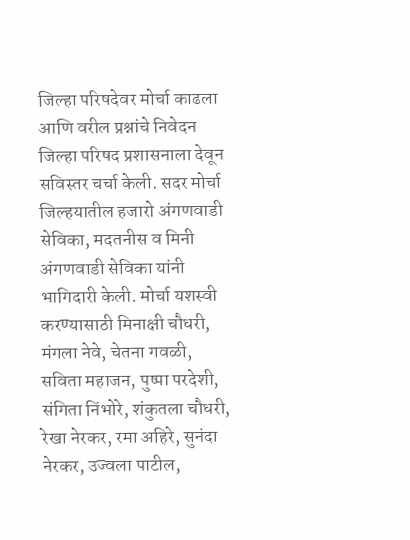जिल्हा परिषदेवर मोर्चा काढला आणि वरील प्रश्नांचे निवेदन जिल्हा परिषद प्रशासनाला देवून सविस्तर चर्चा केली. सदर मोर्चा जिल्हयातील हजारो अंगणवाडी सेविका, मदतनीस व मिनी अंगणवाडी सेविका यांनी भागिदारी केली. मोर्चा यशस्वी करण्यासाठी मिनाक्षी चौधरी, मंगला नेवे, चेतना गवळी, सविता महाजन, पुष्पा परदेशी, संगिता निंभोरे, शंकुतला चौधरी,
रेखा नेरकर, रमा अहिरे, सुनंदा नेरकर, उज्वला पाटील,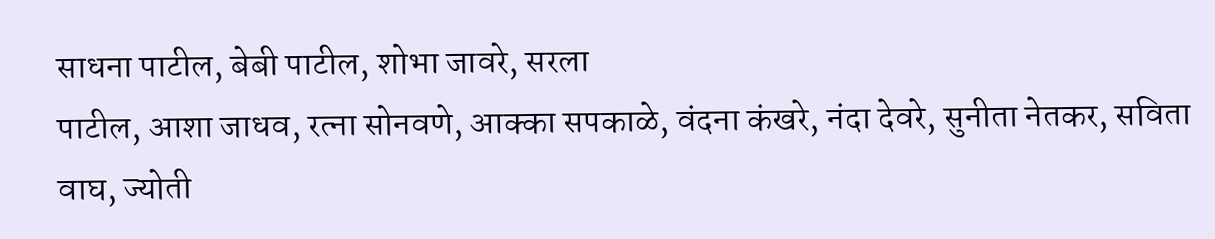साधना पाटील, बेबी पाटील, शोभा जावरे, सरला
पाटील, आशा जाधव, रत्ना सोनवणे, आक्का सपकाळे, वंदना कंखरे, नंदा देवरे, सुनीता नेतकर, सविता
वाघ, ज्योती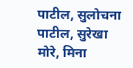पाटील, सुलोचना पाटील, सुरेखा मोरे, मिना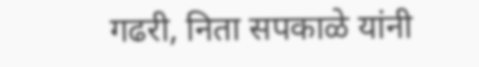गढरी, निता सपकाळे यांनी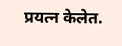प्रयत्न केलेत.